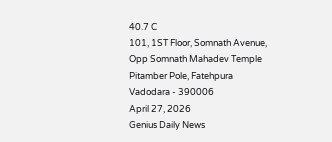40.7 C
101, 1ST Floor, Somnath Avenue, Opp Somnath Mahadev Temple Pitamber Pole, Fatehpura Vadodara - 390006
April 27, 2026
Genius Daily News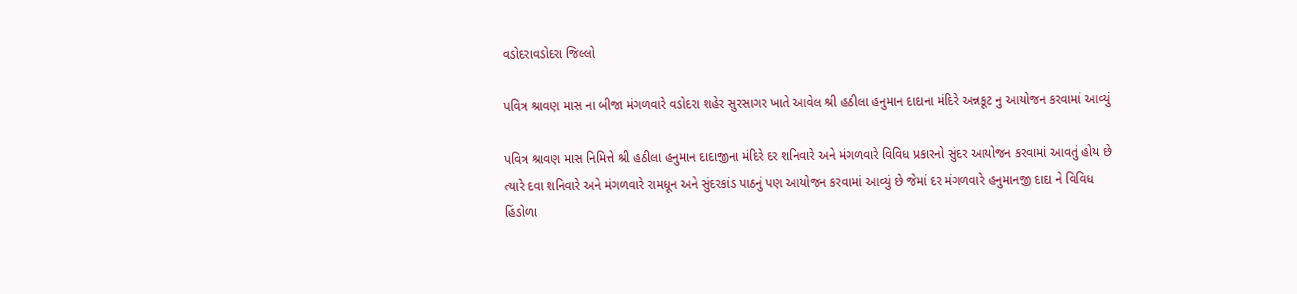વડોદરાવડોદરા જિલ્લો

પવિત્ર શ્રાવણ માસ ના બીજા મંગળવારે વડોદરા શહેર સુરસાગર ખાતે આવેલ શ્રી હઠીલા હનુમાન દાદાના મંદિરે અન્નકૂટ નુ આયોજન કરવામાં આવ્યું

પવિત્ર શ્રાવણ માસ નિમિત્તે શ્રી હઠીલા હનુમાન દાદાજીના મંદિરે દર શનિવારે અને મંગળવારે વિવિધ પ્રકારનો સુંદર આયોજન કરવામાં આવતું હોય છે ત્યારે દવા શનિવારે અને મંગળવારે રામધૂન અને સુંદરકાંડ પાઠનું પણ આયોજન કરવામાં આવ્યું છે જેમાં દર મંગળવારે હનુમાનજી દાદા ને વિવિધ હિંડોળા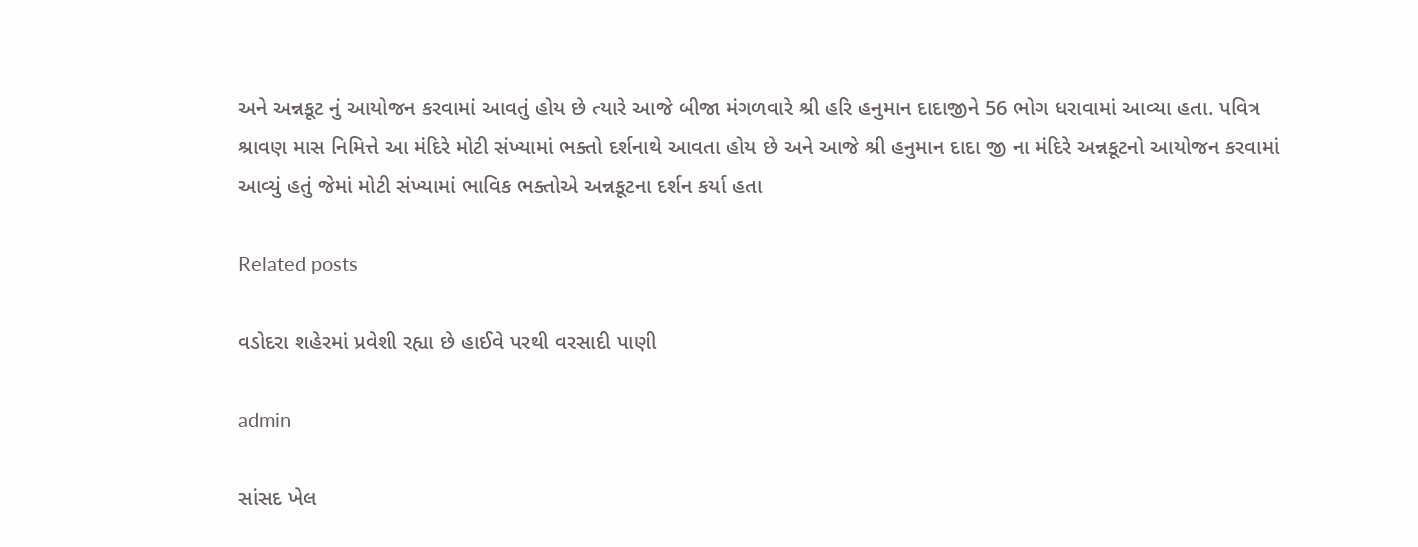અને અન્નકૂટ નું આયોજન કરવામાં આવતું હોય છે ત્યારે આજે બીજા મંગળવારે શ્રી હરિ હનુમાન દાદાજીને 56 ભોગ ધરાવામાં આવ્યા હતા. પવિત્ર શ્રાવણ માસ નિમિત્તે આ મંદિરે મોટી સંખ્યામાં ભક્તો દર્શનાથે આવતા હોય છે અને આજે શ્રી હનુમાન દાદા જી ના મંદિરે અન્નકૂટનો આયોજન કરવામાં આવ્યું હતું જેમાં મોટી સંખ્યામાં ભાવિક ભક્તોએ અન્નકૂટના દર્શન કર્યા હતા

Related posts

વડોદરા શહેરમાં પ્રવેશી રહ્યા છે હાઈવે પરથી વરસાદી પાણી

admin

સાંસદ ખેલ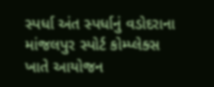સ્પર્ધા અંત સ્પર્ધાનું વડોદરાના માંજલપુર સ્પોર્ટ કોમ્પ્લેક્સ ખાતે આયોજન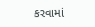કરવામાં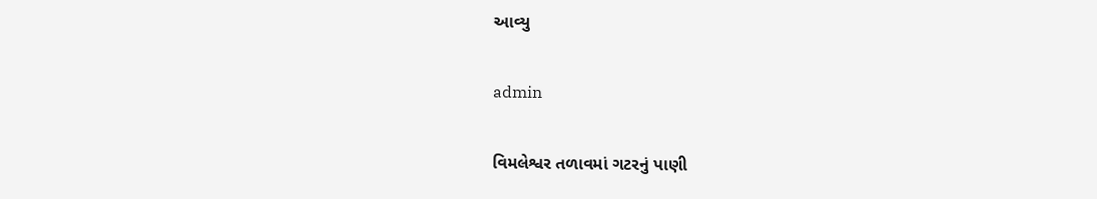આવ્યુ

admin

વિમલેશ્વર તળાવમાં ગટરનું પાણી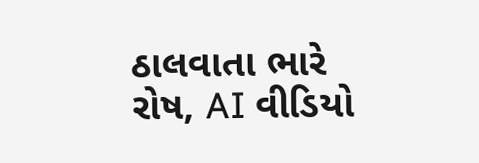ઠાલવાતા ભારે રોષ, AI વીડિયો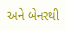અને બેનરથી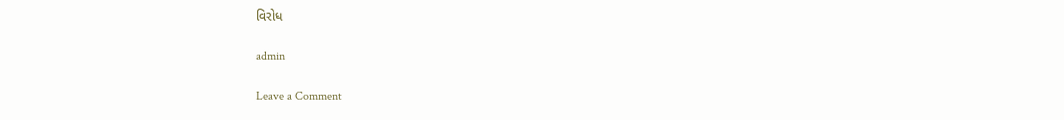વિરોધ

admin

Leave a Comment